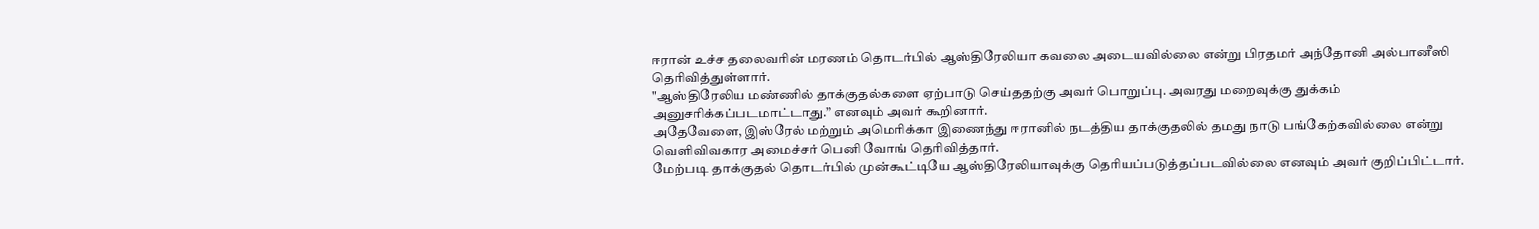ஈரான் உச்ச தலைவரின் மரணம் தொடர்பில் ஆஸ்திரேலியா கவலை அடையவில்லை என்று பிரதமர் அந்தோனி அல்பானீஸி தெரிவித்துள்ளார்.
"ஆஸ்திரேலிய மண்ணில் தாக்குதல்களை ஏற்பாடு செய்ததற்கு அவர் பொறுப்பு. அவரது மறைவுக்கு துக்கம் அனுசரிக்கப்படமாட்டாது.” எனவும் அவர் கூறினார்.
அதேவேளை, இஸ்ரேல் மற்றும் அமெரிக்கா இணைந்து ஈரானில் நடத்திய தாக்குதலில் தமது நாடு பங்கேற்கவில்லை என்று வெளிவிவகார அமைச்சர் பெனி வோங் தெரிவித்தார்.
மேற்படி தாக்குதல் தொடர்பில் முன்கூட்டியே ஆஸ்திரேலியாவுக்கு தெரியப்படுத்தப்படவில்லை எனவும் அவர் குறிப்பிட்டார்.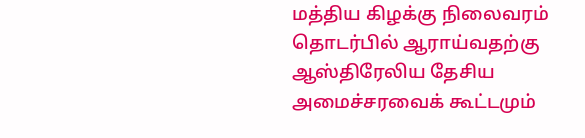மத்திய கிழக்கு நிலைவரம் தொடர்பில் ஆராய்வதற்கு ஆஸ்திரேலிய தேசிய அமைச்சரவைக் கூட்டமும்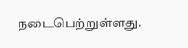நடைபெற்றுள்ளது.